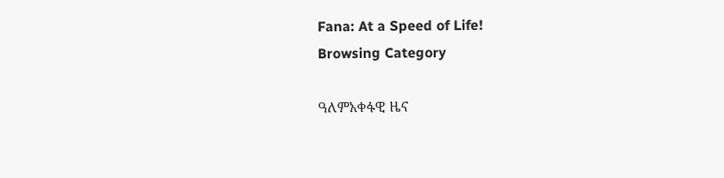Fana: At a Speed of Life!
Browsing Category

ዓለምአቀፋዊ ዜና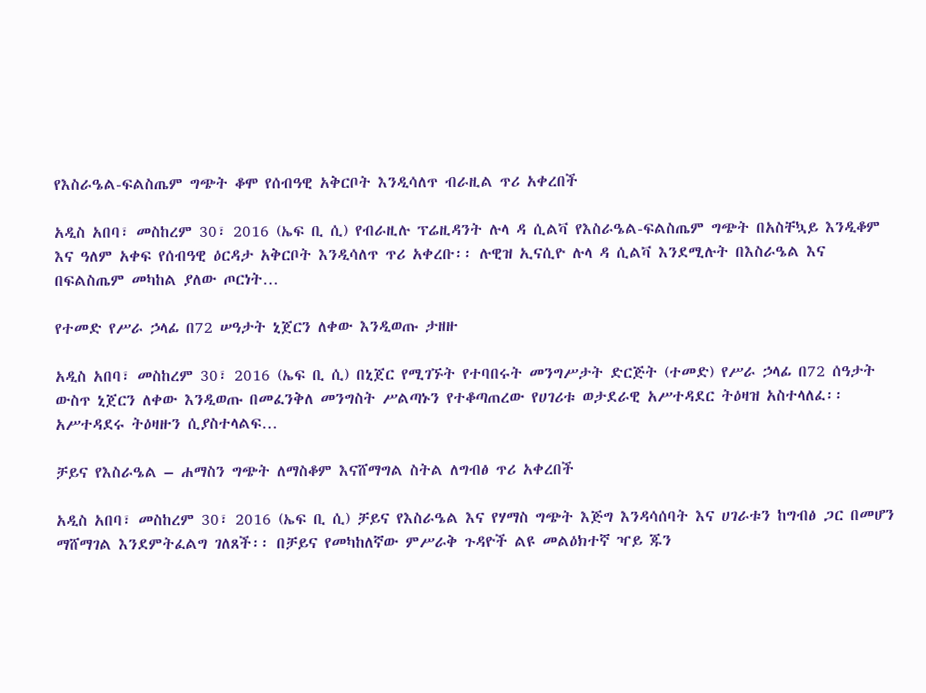የእስራዔል-ፍልስጤም ግጭት ቆሞ የሰብዓዊ አቅርቦት እንዲሳለጥ ብራዚል ጥሪ አቀረበች

አዲስ አበባ፣ መስከረም 30፣ 2016 (ኤፍ ቢ ሲ) የብራዚሉ ፕሬዚዳንት ሉላ ዳ ሲልቫ የእስራዔል-ፍልስጤም ግጭት በአስቸኳይ እንዲቆም እና ዓለም አቀፍ የሰብዓዊ ዕርዳታ አቅርቦት እንዲሳለጥ ጥሪ አቀረቡ፡፡ ሉዊዝ ኢናሲዮ ሉላ ዳ ሲልቫ እንደሚሉት በእስራዔል እና በፍልስጤም መካከል ያለው ጦርነት…

የተመድ የሥራ ኃላፊ በ72 ሠዓታት ኒጀርን ለቀው እንዲወጡ ታዘዙ

አዲስ አበባ፣ መስከረም 30፣ 2016 (ኤፍ ቢ ሲ) በኒጀር የሚገኙት የተባበሩት መንግሥታት ድርጅት (ተመድ) የሥራ ኃላፊ በ72 ሰዓታት ውስጥ ኒጀርን ለቀው እንዲወጡ በመፈንቅለ መንግስት ሥልጣኑን የተቆጣጠረው የሀገሪቱ ወታደራዊ አሥተዳደር ትዕዛዝ አስተላለፈ፡፡ አሥተዳደሩ ትዕዛዙን ሲያስተላልፍ…

ቻይና የእስራዔል – ሐማስን ግጭት ለማስቆም እናሸማግል ስትል ለግብፅ ጥሪ አቀረበች

አዲስ አበባ፣ መስከረም 30፣ 2016 (ኤፍ ቢ ሲ) ቻይና የእስራዔል እና የሃማስ ግጭት እጅግ እንዳሳሰባት እና ሀገራቱን ከግብፅ ጋር በመሆን ማሸማገል እንደምትፈልግ ገለጸች፡፡ በቻይና የመካከለኛው ምሥራቅ ጉዳዮች ልዩ መልዕክተኛ ዣይ ጁን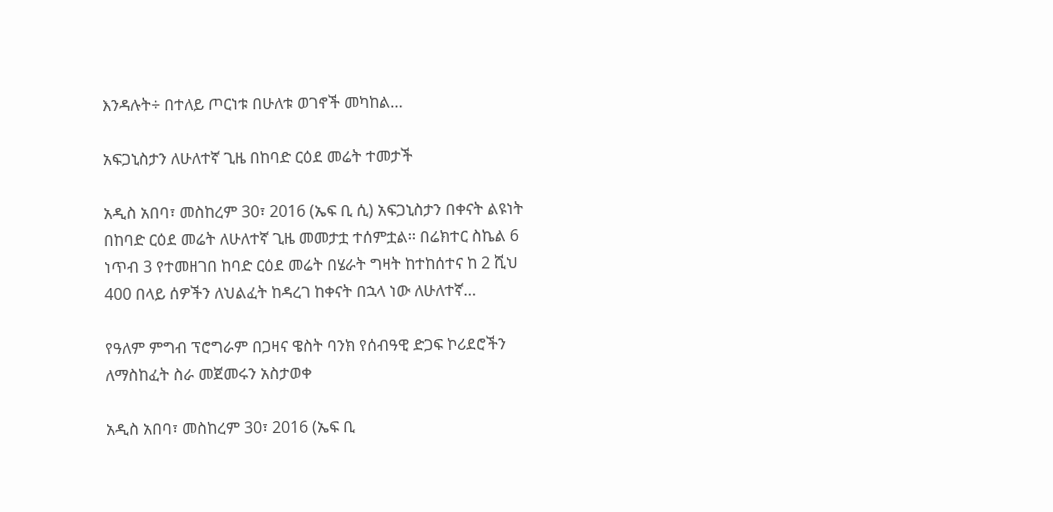እንዳሉት÷ በተለይ ጦርነቱ በሁለቱ ወገኖች መካከል…

አፍጋኒስታን ለሁለተኛ ጊዜ በከባድ ርዕደ መሬት ተመታች

አዲስ አበባ፣ መስከረም 30፣ 2016 (ኤፍ ቢ ሲ) አፍጋኒስታን በቀናት ልዩነት በከባድ ርዕደ መሬት ለሁለተኛ ጊዜ መመታቷ ተሰምቷል፡፡ በሬክተር ስኬል 6 ነጥብ 3 የተመዘገበ ከባድ ርዕደ መሬት በሄራት ግዛት ከተከሰተና ከ 2 ሺህ 400 በላይ ሰዎችን ለህልፈት ከዳረገ ከቀናት በኋላ ነው ለሁለተኛ…

የዓለም ምግብ ፕሮግራም በጋዛና ዌስት ባንክ የሰብዓዊ ድጋፍ ኮሪደሮችን ለማስከፈት ስራ መጀመሩን አስታወቀ

አዲስ አበባ፣ መስከረም 30፣ 2016 (ኤፍ ቢ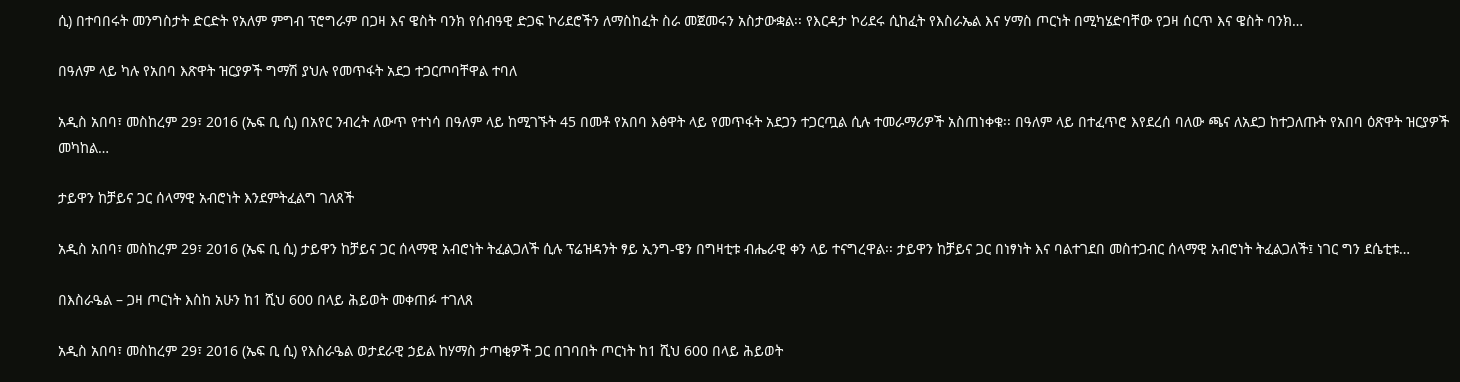ሲ) በተባበሩት መንግስታት ድርድት የአለም ምግብ ፕሮግራም በጋዛ እና ዌስት ባንክ የሰብዓዊ ድጋፍ ኮሪደሮችን ለማስከፈት ስራ መጀመሩን አስታውቋል፡፡ የእርዳታ ኮሪደሩ ሲከፈት የእስራኤል እና ሃማስ ጦርነት በሚካሄድባቸው የጋዛ ሰርጥ እና ዌስት ባንክ…

በዓለም ላይ ካሉ የአበባ እጽዋት ዝርያዎች ግማሽ ያህሉ የመጥፋት አደጋ ተጋርጦባቸዋል ተባለ

አዲስ አበባ፣ መስከረም 29፣ 2016 (ኤፍ ቢ ሲ) በአየር ንብረት ለውጥ የተነሳ በዓለም ላይ ከሚገኙት 45 በመቶ የአበባ እፅዋት ላይ የመጥፋት አደጋን ተጋርጧል ሲሉ ተመራማሪዎች አስጠነቀቁ፡፡ በዓለም ላይ በተፈጥሮ እየደረሰ ባለው ጫና ለአደጋ ከተጋለጡት የአበባ ዕጽዋት ዝርያዎች መካከል…

ታይዋን ከቻይና ጋር ሰላማዊ አብሮነት እንደምትፈልግ ገለጸች

አዲስ አበባ፣ መስከረም 29፣ 2016 (ኤፍ ቢ ሲ) ታይዋን ከቻይና ጋር ሰላማዊ አብሮነት ትፈልጋለች ሲሉ ፕሬዝዳንት ፃይ ኢንግ-ዌን በግዛቲቱ ብሔራዊ ቀን ላይ ተናግረዋል፡፡ ታይዋን ከቻይና ጋር በነፃነት እና ባልተገደበ መስተጋብር ሰላማዊ አብሮነት ትፈልጋለች፤ ነገር ግን ደሴቲቱ…

በእስራዔል – ጋዛ ጦርነት እስከ አሁን ከ1 ሺህ 600 በላይ ሕይወት መቀጠፉ ተገለጸ

አዲስ አበባ፣ መስከረም 29፣ 2016 (ኤፍ ቢ ሲ) የእስራዔል ወታደራዊ ኃይል ከሃማስ ታጣቂዎች ጋር በገባበት ጦርነት ከ1 ሺህ 600 በላይ ሕይወት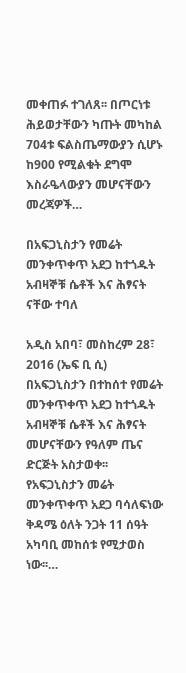መቀጠፉ ተገለጸ፡፡ በጦርነቱ ሕይወታቸውን ካጡት መካከል 704ቱ ፍልስጤማውያን ሲሆኑ ከ900 የሚልቁት ደግሞ እስራዔላውያን መሆናቸውን መረጃዎች…

በአፍጋኒስታን የመሬት መንቀጥቀጥ አደጋ ከተጎዱት አብዛኞቹ ሴቶች እና ሕፃናት ናቸው ተባለ

አዲስ አበባ፣ መስከረም 28፣ 2016 (ኤፍ ቢ ሲ) በአፍጋኒስታን በተከሰተ የመሬት መንቀጥቀጥ አደጋ ከተጎዱት አብዛኞቹ ሴቶች እና ሕፃናት መሆናቸውን የዓለም ጤና ድርጅት አስታወቀ፡፡ የአፍጋኒስታን መሬት መንቀጥቀጥ አደጋ ባሳለፍነው ቅዳሜ ዕለት ንጋት 11 ሰዓት አካባቢ መከሰቱ የሚታወስ ነው፡፡…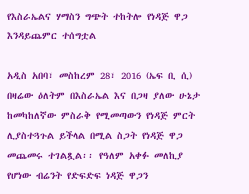የእስራኤልና ሃማስን ግጭት ተከትሎ የነዳጅ ዋጋ እንዳይጨምር ተሰግቷል

አዲስ አበባ፣ መስከረም 28፣ 2016 (ኤፍ ቢ ሲ) በዛሬው ዕለትም በእስራኤል እና በጋዛ ያለው ሁኔታ ከመካከለኛው ምስራቅ የሚመጣውን የነዳጅ ምርት ሊያስተጓጉል ይችላል በሚል ስጋት የነዳጅ ዋጋ መጨመሩ ተገልጿል፡፡ የዓለም አቀፉ መለኪያ የሆነው ብሬንት የድፍድፍ ነዳጅ ዋጋን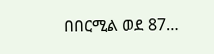በበርሚል ወደ 87…